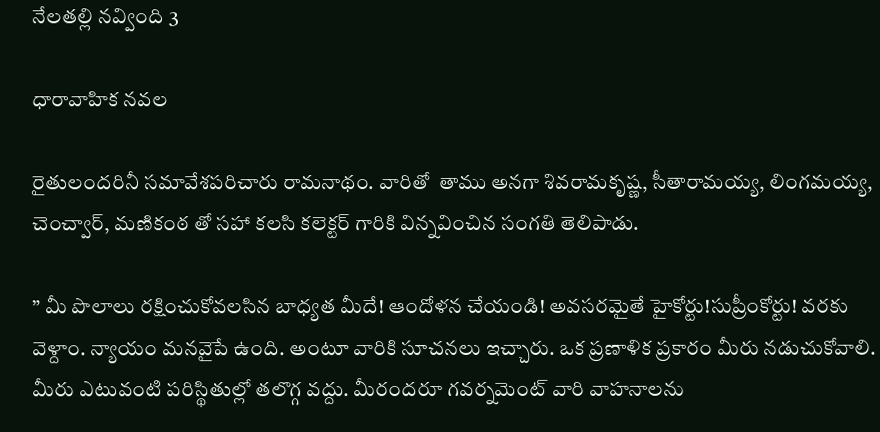నేలతల్లి నవ్వింది 3

ధారావాహిక నవల

రైతులందరినీ సమావేశపరిచారు రామనాథం. వారితో  తాము అనగా శివరామకృష్ణ, సీతారామయ్య, లింగమయ్య, చెంచ్వార్, మణికంఠ తో సహా కలసి కలెక్టర్ గారికి విన్నవించిన సంగతి తెలిపాడు.

” మీ పొలాలు రక్షించుకోవలసిన బాధ్యత మీదే! ఆందోళన చేయండి! అవసరమైతే హైకోర్టు!సుప్రీంకోర్టు! వరకు వెళ్దాం. న్యాయం మనవైపే ఉంది. అంటూ వారికి సూచనలు ఇచ్చారు. ఒక ప్రణాళిక ప్రకారం మీరు నడుచుకోవాలి. మీరు ఎటువంటి పరిస్థితుల్లో తలొగ్గ వద్దు. మీరందరూ గవర్నమెంట్ వారి వాహనాలను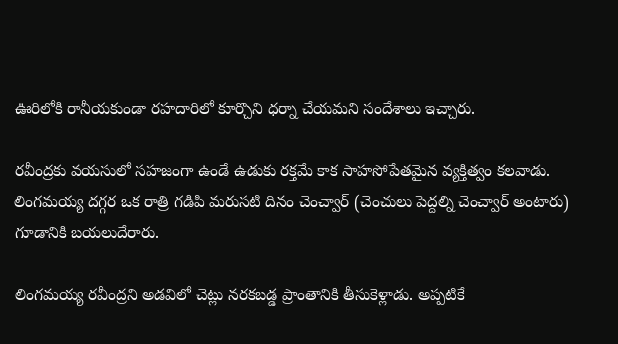ఊరిలోకి రానీయకుండా రహదారిలో కూర్చొని ధర్నా చేయమని సందేశాలు ఇచ్చారు.

రవీంద్రకు వయసులో సహజంగా ఉండే ఉడుకు రక్తమే కాక సాహసోపేతమైన వ్యక్తిత్వం కలవాడు.
లింగమయ్య దగ్గర ఒక రాత్రి గడిపి మరుసటి దినం చెంచ్వార్ (చెంచులు పెద్దల్ని చెంచ్వార్ అంటారు) గూడానికి బయలుదేరారు.

లింగమయ్య రవీంద్రని అడవిలో చెట్లు నరకబడ్డ ప్రాంతానికి తీసుకెళ్లాడు. అప్పటికే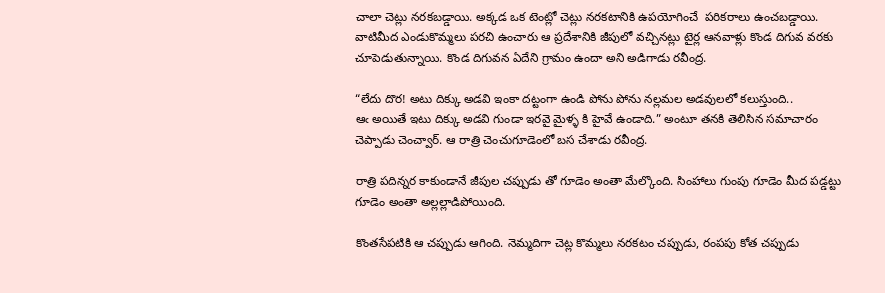చాలా చెట్లు నరకబడ్డాయి. అక్కడ ఒక టెంట్లో చెట్లు నరకటానికి ఉపయోగించే  పరికరాలు ఉంచబడ్డాయి. వాటిమీద ఎండుకొమ్మలు పరచి ఉంచారు ఆ ప్రదేశానికి జీపులో వచ్చినట్లు టైర్ల ఆనవాళ్లు కొండ దిగువ వరకు చూపెడుతున్నాయి. కొండ దిగువన ఏదేని గ్రామం ఉందా అని అడిగాడు రవీంద్ర.

“లేదు దొర! అటు దిక్కు అడవి ఇంకా దట్టంగా ఉండి పోను పోను నల్లమల అడవులలో కలుస్తుంది..
ఆఁ అయితే ఇటు దిక్కు అడవి గుండా ఇరవై మైళ్ళ కి హైవే ఉండాది.” అంటూ తనకి తెలిసిన సమాచారం చెప్పాడు చెంచ్వార్. ఆ రాత్రి చెంచుగూడెంలో బస చేశాడు రవీంద్ర.

రాత్రి పదిన్నర కాకుండానే జీపుల చప్పుడు తో గూడెం అంతా మేల్కొంది. సింహాలు గుంపు గూడెం మీద పడ్డట్టు గూడెం అంతా అల్లల్లాడిపోయింది.

కొంతసేపటికి ఆ చప్పుడు ఆగింది. నెమ్మదిగా చెట్ల కొమ్మలు నరకటం చప్పుడు, రంపపు కోత చప్పుడు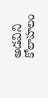అడవిని కోలాహలం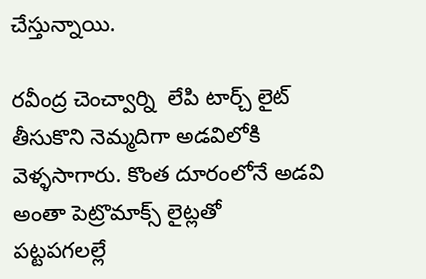చేస్తున్నాయి.

రవీంద్ర చెంచ్వార్ని  లేపి టార్చ్ లైట్ తీసుకొని నెమ్మదిగా అడవిలోకి వెళ్ళసాగారు. కొంత దూరంలోనే అడవి అంతా పెట్రొమాక్స్ లైట్లతో
పట్టపగలల్లే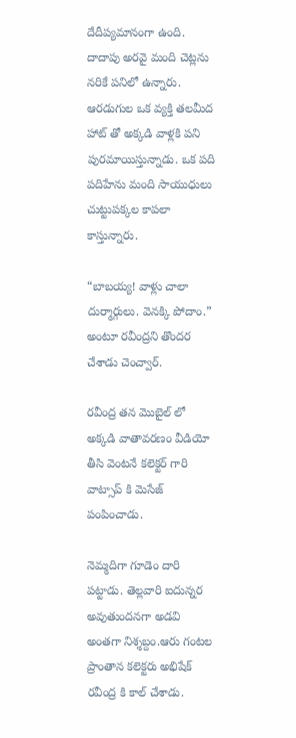దేదీప్యమానంగా ఉంది. దాదాపు అరవై మంది చెట్లను నరికే పనిలో ఉన్నారు. ఆరడుగుల ఒక వ్యక్తి తలమీద హాట్ తో అక్కడి వాళ్లకి పని పురమాయిస్తున్నాడు. ఒక పది పదిహేను మంది సాయుధులు చుట్టుపక్కల కాపలా కాస్తున్నారు.

“బాబయ్య! వాళ్లు చాలా దుర్మార్గులు. వెనక్కి పోదాం.” అంటూ రవీంద్రని తొందర చేశాడు చెంచ్వార్.

రవీంద్ర తన మొబైల్ లో అక్కడి వాతావరణం వీడియో తీసి వెంటనే కలెక్టర్ గారి వాట్సాప్ కి మెసేజ్ పంపించాడు.

నెమ్మదిగా గూడెం దారి పట్టాడు. తెల్లవారి ఐదున్నర అవుతుందనగా అడవి అంతగా నిశ్శబ్దం.ఆరు గంటల ప్రాంతాన కలెక్టరు అభిషేక్ రవీంద్ర కి కాల్ చేశాడు.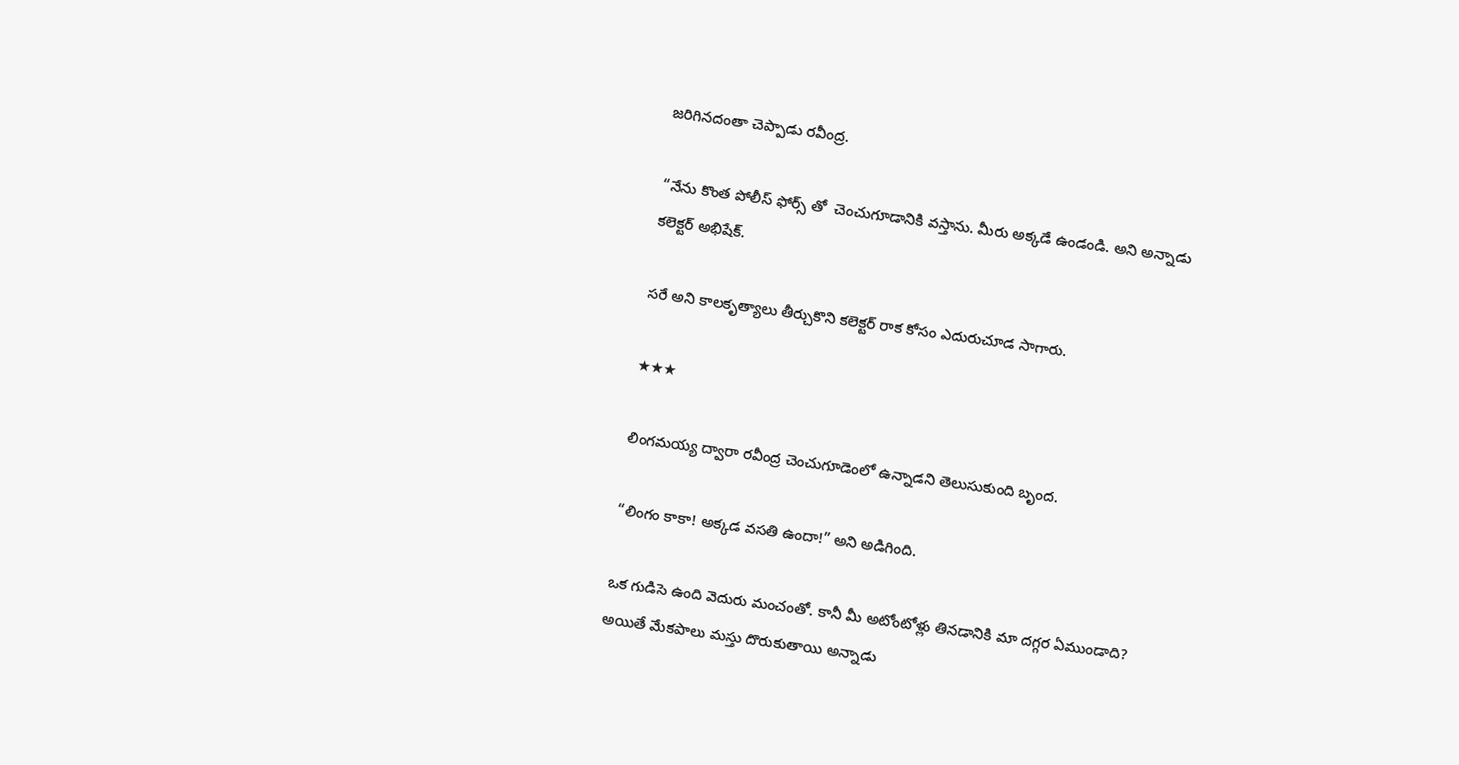జరిగినదంతా చెప్పాడు రవీంద్ర.

“నేను కొంత పోలీస్ ఫోర్స్ తో  చెంచుగూడానికి వస్తాను. మీరు అక్కడే ఉండండి. అని అన్నాడు
కలెక్టర్ అభిషేక్.

సరే అని కాలకృత్యాలు తీర్చుకొని కలెక్టర్ రాక కోసం ఎదురుచూడ సాగారు.

★★★

లింగమయ్య ద్వారా రవీంద్ర చెంచుగూడెంలో ఉన్నాడని తెలుసుకుంది బృంద.

“లింగం కాకా! అక్కడ వసతి ఉందా!” అని అడిగింది.

ఒక గుడిసె ఉంది వెదురు మంచంతో. కానీ మీ అటోంటోళ్లు తినడానికి మా దగ్గర ఏముండాది?
అయితే మేకపాలు మస్తు దొరుకుతాయి అన్నాడు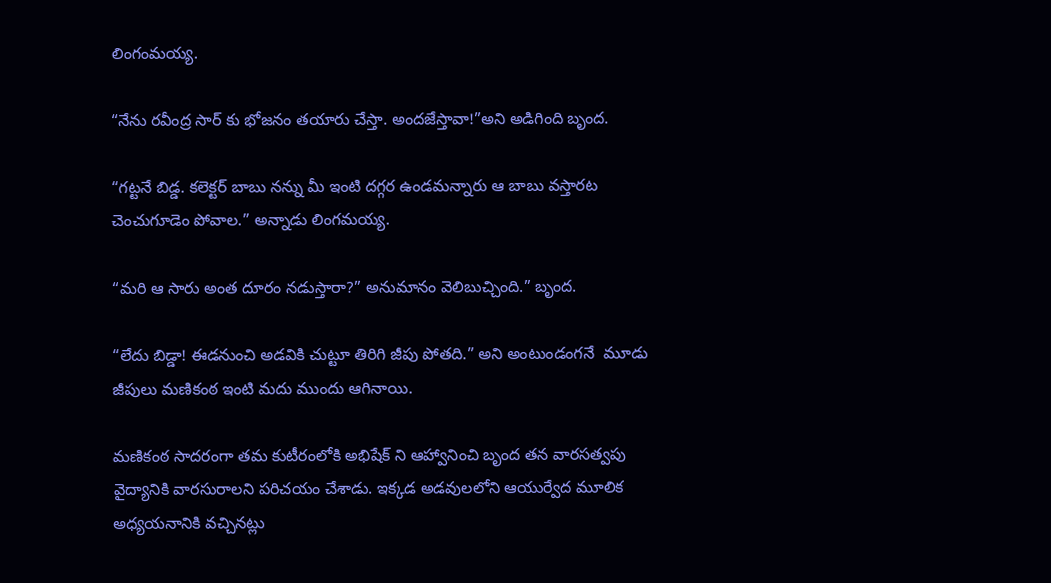లింగంమయ్య.

“నేను రవీంద్ర సార్ కు భోజనం తయారు చేస్తా. అందజేస్తావా!”అని అడిగింది బృంద.

“గట్టనే బిడ్డ. కలెక్టర్ బాబు నన్ను మీ ఇంటి దగ్గర ఉండమన్నారు ఆ బాబు వస్తారట చెంచుగూడెం పోవాల.” అన్నాడు లింగమయ్య.

“మరి ఆ సారు అంత దూరం నడుస్తారా?” అనుమానం వెలిబుచ్చింది.” బృంద.

“లేదు బిడ్డా! ఈడనుంచి అడవికి చుట్టూ తిరిగి జీపు పోతది.” అని అంటుండంగనే  మూడు జీపులు మణికంఠ ఇంటి మదు ముందు ఆగినాయి.

మణికంఠ సాదరంగా తమ కుటీరంలోకి అభిషేక్ ని ఆహ్వానించి బృంద తన వారసత్వపు వైద్యానికి వారసురాలని పరిచయం చేశాడు. ఇక్కడ అడవులలోని ఆయుర్వేద మూలిక అధ్యయనానికి వచ్చినట్లు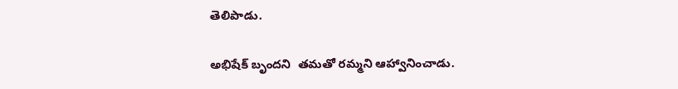తెలిపాడు.

అభిషేక్ బృందని  తమతో రమ్మని ఆహ్వానించాడు.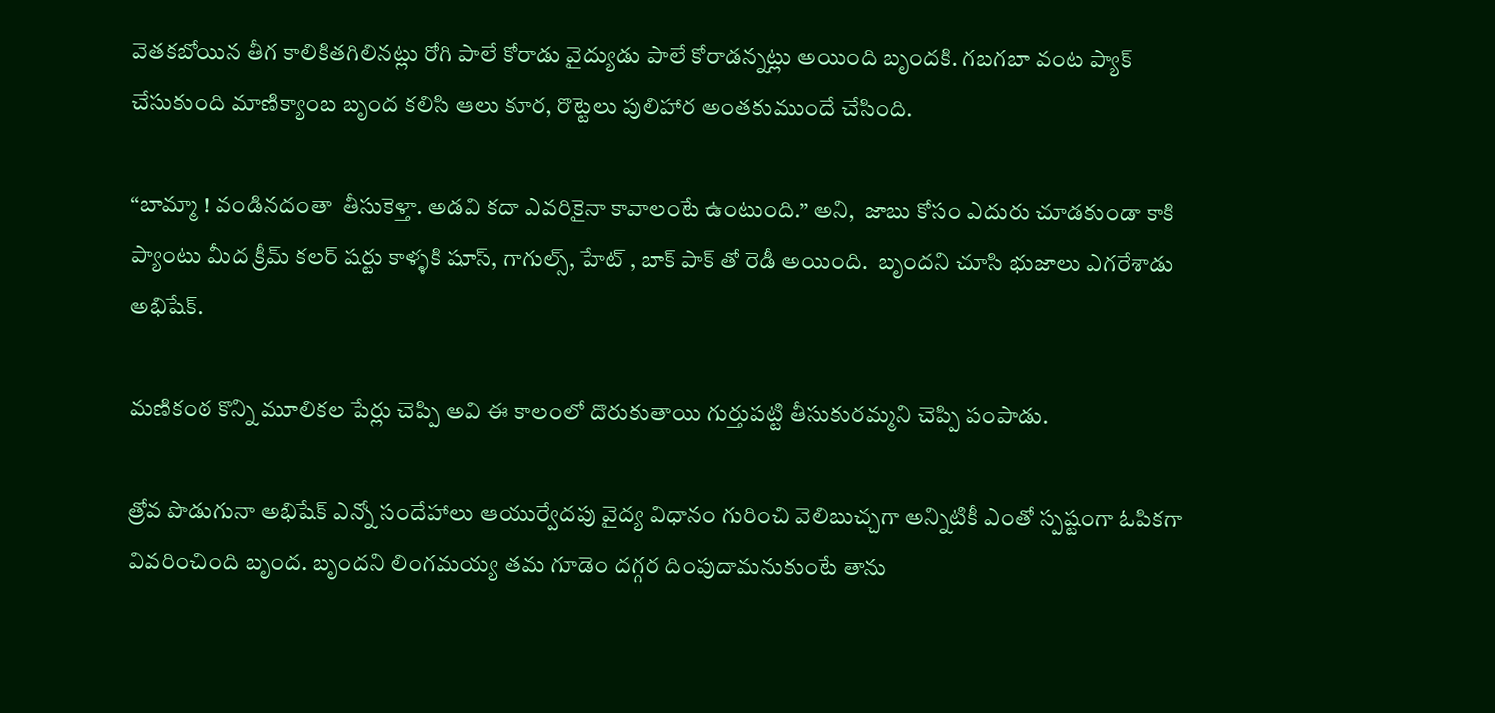వెతకబోయిన తీగ కాలికితగిలినట్లు రోగి పాలే కోరాడు వైద్యుడు పాలే కోరాడన్నట్లు అయింది బృందకి. గబగబా వంట ప్యాక్ చేసుకుంది మాణిక్యాంబ బృంద కలిసి ఆలు కూర, రొట్టెలు పులిహార అంతకుముందే చేసింది.

“బామ్మా ! వండినదంతా  తీసుకెళ్తా. అడవి కదా ఎవరికైనా కావాలంటే ఉంటుంది.” అని,  జాబు కోసం ఎదురు చూడకుండా కాకి ప్యాంటు మీద క్రీమ్ కలర్ షర్టు కాళ్ళకి షూస్, గాగుల్స్, హేట్ , బాక్ పాక్ తో రెడీ అయింది.  బృందని చూసి భుజాలు ఎగరేశాడు అభిషేక్.

మణికంఠ కొన్ని మూలికల పేర్లు చెప్పి అవి ఈ కాలంలో దొరుకుతాయి గుర్తుపట్టి తీసుకురమ్మని చెప్పి పంపాడు.

త్రోవ పొడుగునా అభిషేక్ ఎన్నో సందేహాలు ఆయుర్వేదపు వైద్య విధానం గురించి వెలిబుచ్చగా అన్నిటికీ ఎంతో స్పష్టంగా ఓపికగా వివరించింది బృంద. బృందని లింగమయ్య తమ గూడెం దగ్గర దింపుదామనుకుంటే తాను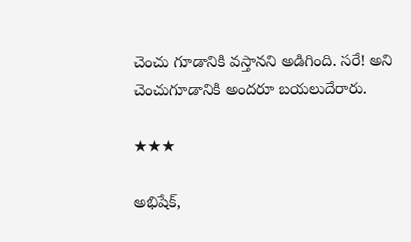చెంచు గూడానికి వస్తానని అడిగింది. సరే! అని చెంచుగూడానికి అందరూ బయలుదేరారు.

★★★

అభిషేక్,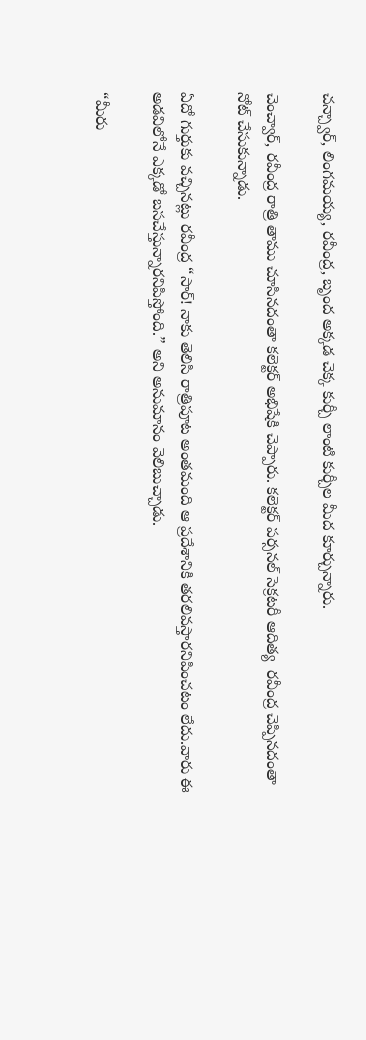చన్చ్వార్, లింగమయ్య, రవీంద్ర, బృంద అక్కడ చెక్క కుర్చీ లాంటి కుర్చీల మీద కూర్చున్నారు.

చెంచ్వార్, రవీంద్ర రాత్రి తాము చూసినదంతా కలెక్టర్ అభిషేకి చెప్పారు. కలెక్టర్ పర్సనల్ సెక్రటరీ ఆదిత్య  రవీంద్ర చెప్పినదంతా నోట్ చేసుకున్నాడు.

ఏదో గుర్తుకు వచ్చినట్లు రవీంద్ర “సార్! నాకు తెలిసి రాత్రిపూట అంతమంది ఆ ప్రదేశానికి తరలివస్తారనిపించటం లేదు.వారు ఈ అడవిలోనే ఎక్కడో బసచేస్తున్నారనిపిస్తోంది.” అని అనుమానం వెలిబుచ్చాడు.

“మీరు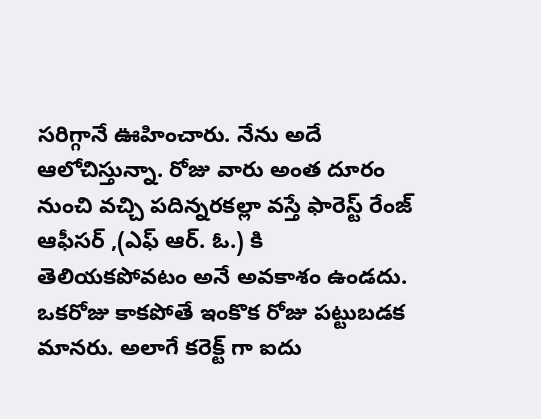సరిగ్గానే ఊహించారు. నేను అదే ఆలోచిస్తున్నా. రోజు వారు అంత దూరం నుంచి వచ్చి పదిన్నరకల్లా వస్తే ఫారెస్ట్ రేంజ్ ఆఫీసర్ ,(ఎఫ్ ఆర్. ఓ.) కి తెలియకపోవటం అనే అవకాశం ఉండదు. ఒకరోజు కాకపోతే ఇంకొక రోజు పట్టుబడక మానరు. అలాగే కరెక్ట్ గా ఐదు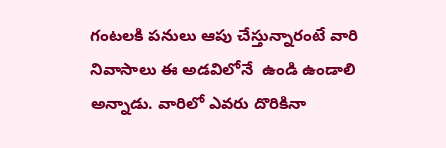గంటలకి పనులు ఆపు చేస్తున్నారంటే వారి నివాసాలు ఈ అడవిలోనే  ఉండి ఉండాలి అన్నాడు. వారిలో ఎవరు దొరికినా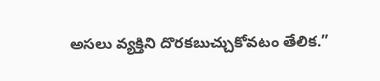అసలు వ్యక్తిని దొరకబుచ్చుకోవటం తేలిక.”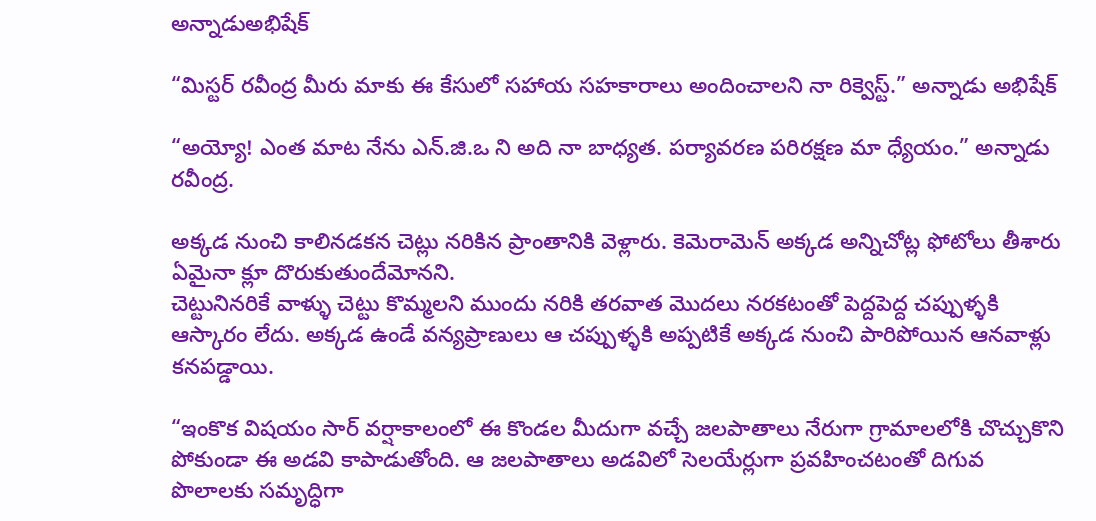అన్నాడుఅభిషేక్‌

“మిస్టర్ రవీంద్ర మీరు మాకు ఈ కేసులో సహాయ సహకారాలు అందించాలని నా రిక్వెస్ట్.” అన్నాడు అభిషేక్

“అయ్యో! ఎంత మాట నేను ఎన్.జి.ఒ ని అది నా బాధ్యత. పర్యావరణ పరిరక్షణ మా ధ్యేయం.” అన్నాడు రవీంద్ర.

అక్కడ నుంచి కాలినడకన చెట్లు నరికిన ప్రాంతానికి వెళ్లారు. కెమెరామెన్ అక్కడ అన్నిచోట్ల ఫోటోలు తీశారు ఏమైనా క్లూ దొరుకుతుందేమోనని.
చెట్టునినరికే వాళ్ళు చెట్టు కొమ్మలని ముందు నరికి తరవాత మొదలు నరకటంతో పెద్దపెద్ద చప్పుళ్ళకి ఆస్కారం లేదు. అక్కడ ఉండే వన్యప్రాణులు ఆ చప్పుళ్ళకి అప్పటికే అక్కడ నుంచి పారిపోయిన ఆనవాళ్లు కనపడ్డాయి.

“ఇంకొక విషయం సార్ వర్షాకాలంలో ఈ కొండల మీదుగా వచ్చే జలపాతాలు నేరుగా గ్రామాలలోకి చొచ్చుకొని పోకుండా ఈ అడవి కాపాడుతోంది. ఆ జలపాతాలు అడవిలో సెలయేర్లుగా ప్రవహించటంతో దిగువ పొలాలకు సమృద్ధిగా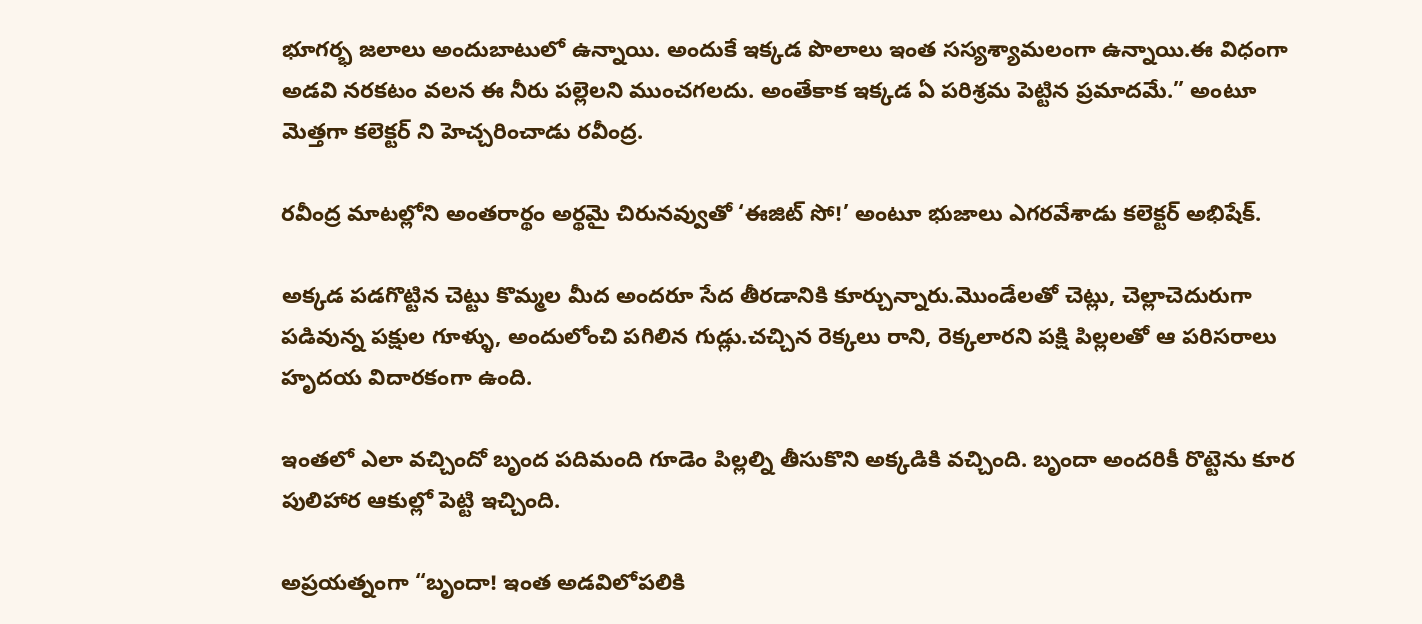భూగర్భ జలాలు అందుబాటులో ఉన్నాయి. అందుకే ఇక్కడ పొలాలు ఇంత సస్యశ్యామలంగా ఉన్నాయి.ఈ విధంగా అడవి నరకటం వలన ఈ నీరు పల్లెలని ముంచగలదు. అంతేకాక ఇక్కడ ఏ పరిశ్రమ పెట్టిన ప్రమాదమే.” అంటూ మెత్తగా కలెక్టర్ ని హెచ్చరించాడు రవీంద్ర.

రవీంద్ర మాటల్లోని అంతరార్థం అర్థమై చిరునవ్వుతో ‘ఈజిట్ సో!’ అంటూ భుజాలు ఎగరవేశాడు కలెక్టర్ అభిషేక్.

అక్కడ పడగొట్టిన చెట్టు కొమ్మల మీద అందరూ సేద తీరడానికి కూర్చున్నారు.మొండేలతో చెట్లు, చెల్లాచెదురుగా పడివున్న పక్షుల గూళ్ళు, అందులోంచి పగిలిన గుడ్లు.చచ్చిన రెక్కలు రాని, రెక్కలారని పక్షి పిల్లలతో ఆ పరిసరాలు హృదయ విదారకంగా ఉంది.

ఇంతలో ఎలా వచ్చిందో బృంద పదిమంది గూడెం పిల్లల్ని తీసుకొని అక్కడికి వచ్చింది. బృందా అందరికీ రొట్టెను కూర పులిహార ఆకుల్లో పెట్టి ఇచ్చింది.

అప్రయత్నంగా “బృందా! ఇంత అడవిలోపలికి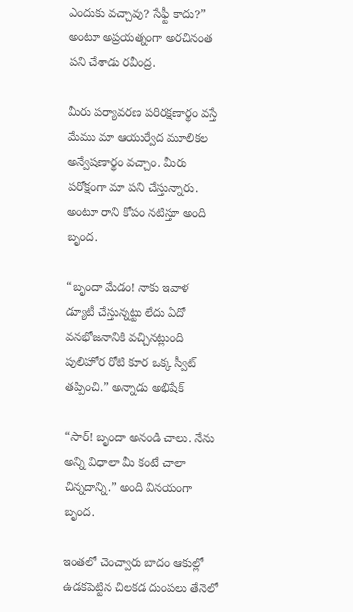ఎందుకు వచ్చావు? సేఫ్టీ కాదు?” అంటూ అప్రయత్నంగా అరచినంత పని చేశాడు రవీంద్ర.

మీరు పర్యావరణ పరిరక్షణార్థం వస్తే మేము మా ఆయుర్వేద మూలికల అన్వేషణార్థం వచ్చాం. మీరు పరోక్షంగా మా పని చేస్తున్నారు. అంటూ రాని కోపం నటిస్తూ అంది బృంద.

“బృందా మేడం! నాకు ఇవాళ డ్యూటీ చేస్తున్నట్టు లేదు ఏదో వనభోజనానికి వచ్చినట్లుంది పులిహోర రోటి కూర ఒక్క స్వీట్ తప్పించి.” అన్నాడు అభిషేక్

“సార్! బృందా అనండి చాలు. నేను అన్ని విధాలా మీ కంటే చాలా చిన్నదాన్ని.” అంది వినయంగా బృంద.

ఇంతలో చెంచ్వారు బాదం ఆకుల్లో ఉడకపెట్టిన చిలకడ దుంపలు తేనెలో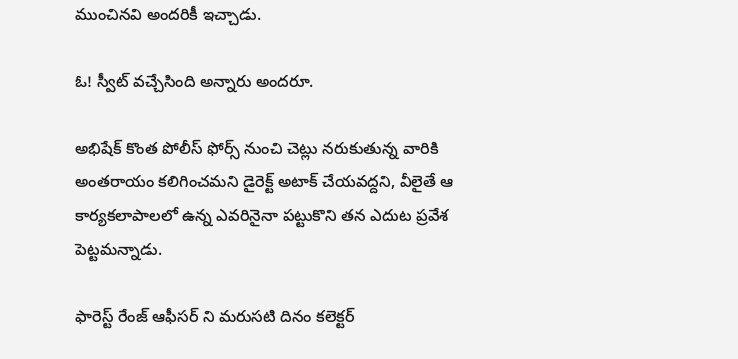ముంచినవి అందరికీ ఇచ్చాడు.

ఓ! స్వీట్ వచ్చేసింది అన్నారు అందరూ.

అభిషేక్ కొంత పోలీస్ ఫోర్స్ నుంచి చెట్లు నరుకుతున్న వారికి అంతరాయం కలిగించమని డైరెక్ట్ అటాక్ చేయవద్దని, వీలైతే ఆ కార్యకలాపాలలో ఉన్న ఎవరినైనా పట్టుకొని తన ఎదుట ప్రవేశ పెట్టమన్నాడు.

ఫారెస్ట్ రేంజ్ ఆఫీసర్ ని మరుసటి దినం కలెక్టర్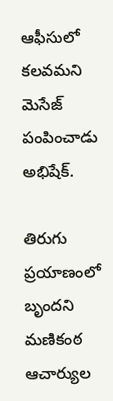ఆఫీసులో కలవమని మెసేజ్ పంపించాడు అభిషేక్.

తిరుగు ప్రయాణంలో బృందని మణికంఠ ఆచార్యుల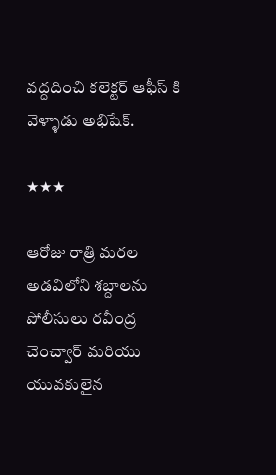వద్దదించి కలెక్టర్ ఆఫీస్ కి వెళ్ళాడు అభిషేక్.

★★★

ఆరోజు రాత్రి మరల అడవిలోని శబ్దాలను పోలీసులు రవీంద్ర చెంచ్వార్ మరియు యువకులైన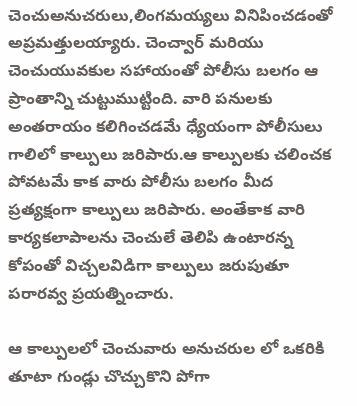చెంచుఅనుచరులు,లింగమయ్యలు వినిపించడంతో అప్రమత్తులయ్యారు. చెంచ్వార్ మరియు చెంచుయువకుల సహాయంతో పోలీసు బలగం ఆ ప్రాంతాన్ని చుట్టుముట్టింది. వారి పనులకు అంతరాయం కలిగించడమే ధ్యేయంగా పోలీసులు గాలిలో కాల్పులు జరిపారు.ఆ కాల్పులకు చలించక  పోవటమే కాక వారు పోలీసు బలగం మీద ప్రత్యక్షంగా కాల్పులు జరిపారు. అంతేకాక వారి కార్యకలాపాలను చెంచులే తెలిపి ఉంటారన్న కోపంతో విచ్చలవిడిగా కాల్పులు జరుపుతూ పరారవ్వ ప్రయత్నించారు.

ఆ కాల్పులలో చెంచువారు అనుచరుల లో ఒకరికి  తూటా గుండ్లు చొచ్చుకొని పోగా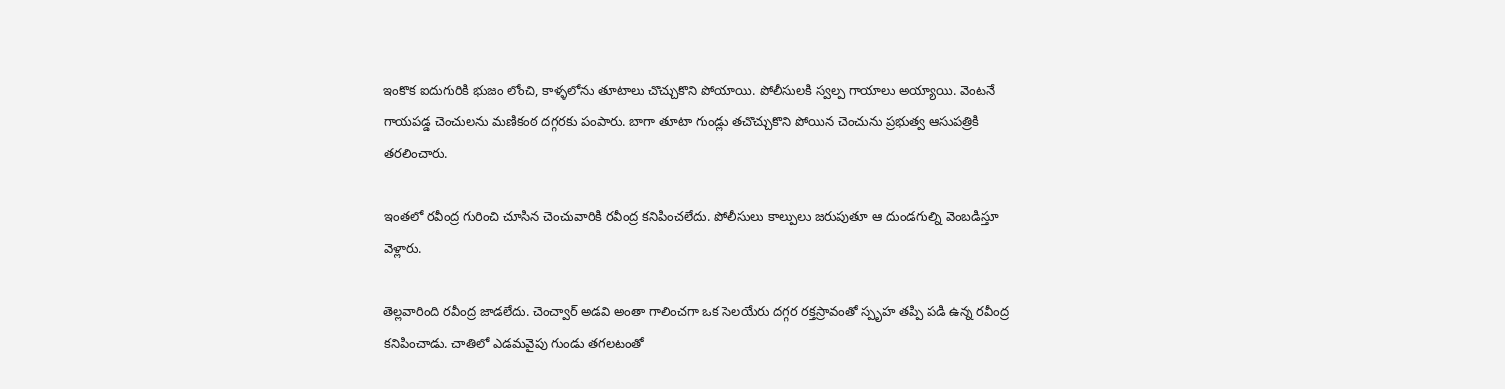ఇంకొక ఐదుగురికి భుజం లోంచి, కాళ్ళలోను తూటాలు చొచ్చుకొని పోయాయి. పోలీసులకి స్వల్ప గాయాలు అయ్యాయి. వెంటనే గాయపడ్డ చెంచులను మణికంఠ దగ్గరకు పంపారు. బాగా తూటా గుండ్లు తచొచ్చుకొని పోయిన చెంచును ప్రభుత్వ ఆసుపత్రికి తరలించారు.

ఇంతలో రవీంద్ర గురించి చూసిన చెంచువారికి రవీంద్ర కనిపించలేదు. పోలీసులు కాల్పులు జరుపుతూ ఆ దుండగుల్ని వెంబడిస్తూ వెళ్లారు.

తెల్లవారింది రవీంద్ర జాడలేదు. చెంచ్వార్ అడవి అంతా గాలించగా ఒక సెలయేరు దగ్గర రక్తస్రావంతో స్పృహ తప్పి పడి ఉన్న రవీంద్ర కనిపించాడు. చాతిలో ఎడమవైపు గుండు తగలటంతో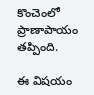కొంచెంలో ప్రాణాపాయం తప్పింది.

ఈ విషయం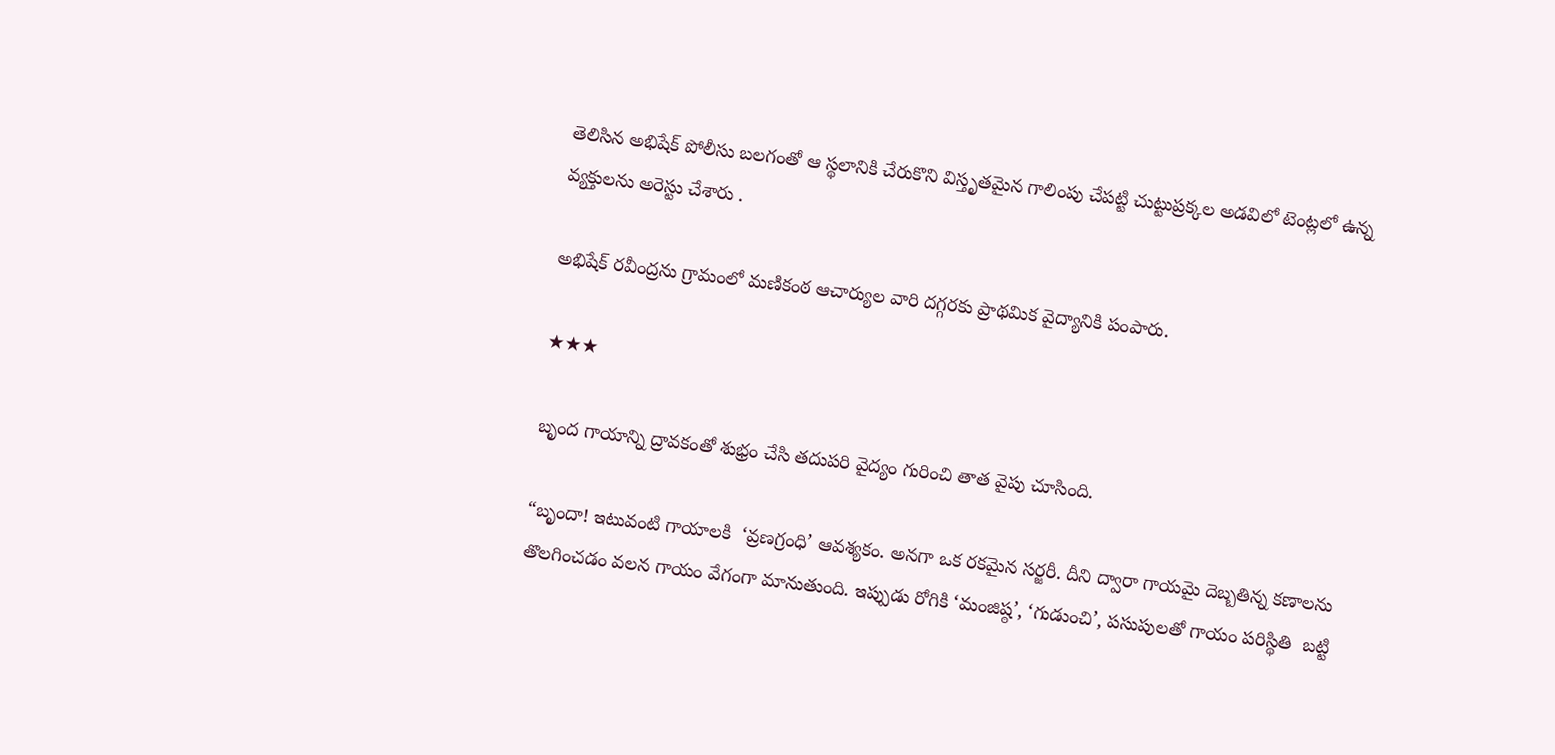తెలిసిన అభిషేక్ పోలీసు బలగంతో ఆ స్థలానికి చేరుకొని విస్తృతమైన గాలింపు చేపట్టి చుట్టుప్రక్కల అడవిలో టెంట్లలో ఉన్న వ్యక్తులను అరెస్టు చేశారు .

అభిషేక్ రవీంద్రను గ్రామంలో మణికంఠ ఆచార్యుల వారి దగ్గరకు ప్రాథమిక వైద్యానికి పంపారు.

★★★

బృంద గాయాన్ని ద్రావకంతో శుభ్రం చేసి తదుపరి వైద్యం గురించి తాత వైపు చూసింది.

“బృందా! ఇటువంటి గాయాలకి  ‘వ్రణగ్రంధి’ ఆవశ్యకం. అనగా ఒక రకమైన సర్జరీ. దీని ద్వారా గాయమై దెబ్బతిన్న కణాలను తొలగించడం వలన గాయం వేగంగా మానుతుంది. ఇప్పుడు రోగికి ‘మంజిష్ఠ’, ‘గుడుంచి’, పసుపులతో గాయం పరిస్థితి  బట్టి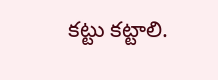కట్టు కట్టాలి.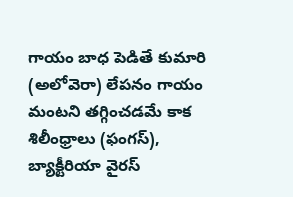గాయం బాధ పెడితే కుమారి (అలోవెరా) లేపనం గాయం మంటని తగ్గించడమే కాక శిలీంధ్రాలు (ఫంగస్), బ్యాక్టీరియా వైరస్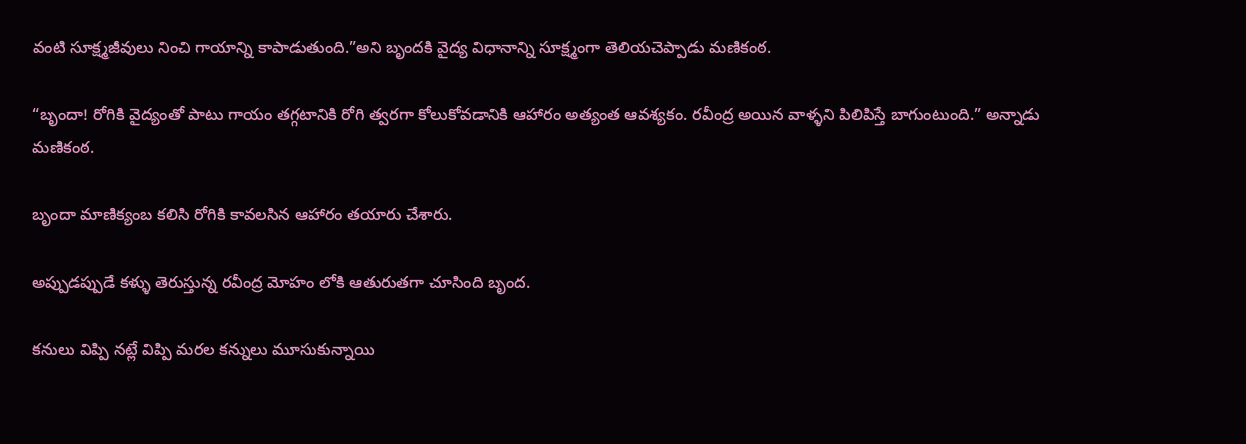వంటి సూక్ష్మజీవులు నించి గాయాన్ని కాపాడుతుంది.”అని బృందకి వైద్య విధానాన్ని సూక్ష్మంగా తెలియచెప్పాడు మణికంఠ.

“బృందా! రోగికి వైద్యంతో పాటు గాయం తగ్గటానికి రోగి త్వరగా కోలుకోవడానికి ఆహారం అత్యంత ఆవశ్యకం. రవీంద్ర అయిన వాళ్ళని పిలిపిస్తే బాగుంటుంది.” అన్నాడు మణికంఠ.

బృందా మాణిక్యంబ కలిసి రోగికి కావలసిన ఆహారం తయారు చేశారు.

అప్పుడప్పుడే కళ్ళు తెరుస్తున్న రవీంద్ర మోహం లోకి ఆతురుతగా చూసింది బృంద.

కనులు విప్పి నట్లే విప్పి మరల కన్నులు మూసుకున్నాయి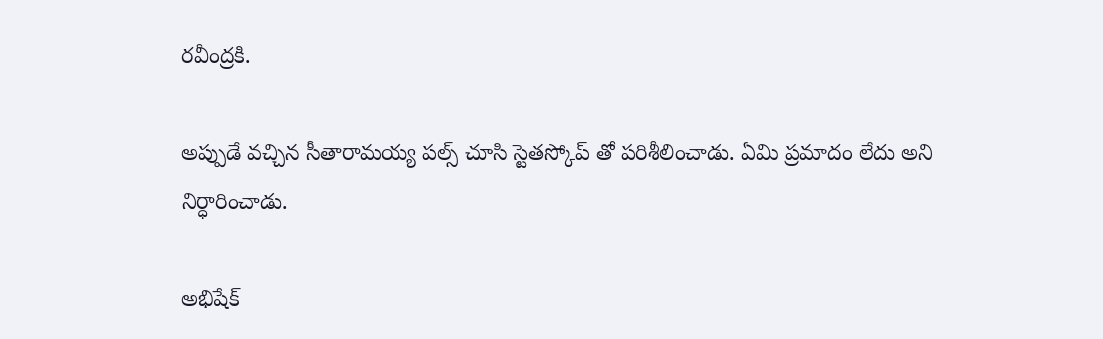రవీంద్రకి.

అప్పుడే వచ్చిన సీతారామయ్య పల్స్ చూసి స్టెతస్కోప్ తో పరిశీలించాడు. ఏమి ప్రమాదం లేదు అని నిర్ధారించాడు.

అభిషేక్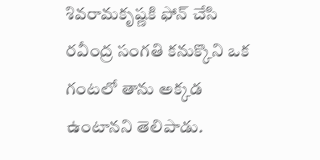శివరామకృష్ణకి ఫోన్ చేసి రవీంద్ర సంగతి కనుక్కొని ఒక గంటలో తాను అక్కడ ఉంటానని తెలిపాడు.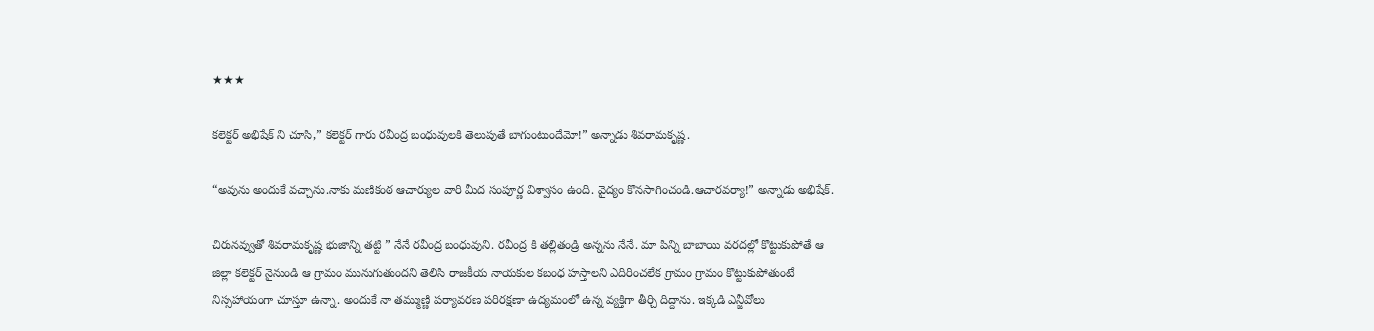★★★

కలెక్టర్ అభిషేక్ ని చూసి,” కలెక్టర్ గారు రవీంద్ర బంధువులకి తెలుపుతే బాగుంటుందేమో!” అన్నాడు శివరామకృష్ణ.

“అవును అందుకే వచ్చాను.నాకు మణికంఠ ఆచార్యుల వారి మీద సంపూర్ణ విశ్వాసం ఉంది. వైద్యం కొనసాగించండి.ఆచారవర్యా!” అన్నాడు అభిషేక్.

చిరునవ్వుతో శివరామకృష్ణ భుజాన్ని తట్టి ” నేనే రవీంద్ర బంధువుని. రవీంద్ర కి తల్లితండ్రి అన్నను నేనే. మా పిన్ని బాబాయి వరదల్లో కొట్టుకుపోతే ఆ జిల్లా కలెక్టర్ నైనుండి ఆ గ్రామం మునుగుతుందని తెలిసి రాజకీయ నాయకుల కబంధ హస్తాలని ఎదిరించలేక గ్రామం గ్రామం కొట్టుకుపోతుంటే నిస్సహాయంగా చూస్తూ ఉన్నా. అందుకే నా తమ్ముణ్ణి పర్యావరణ పరిరక్షణా ఉద్యమంలో ఉన్న వ్యక్తిగా తీర్చి దిద్దాను. ఇక్కడి ఎన్జీవోలు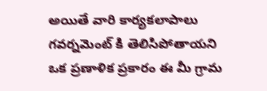అయితే వారి కార్యకలాపాలు గవర్నమెంట్ కి తెలిసిపోతాయని ఒక ప్రణాళిక ప్రకారం ఈ మీ గ్రామ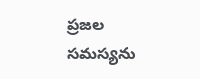ప్రజల సమస్యను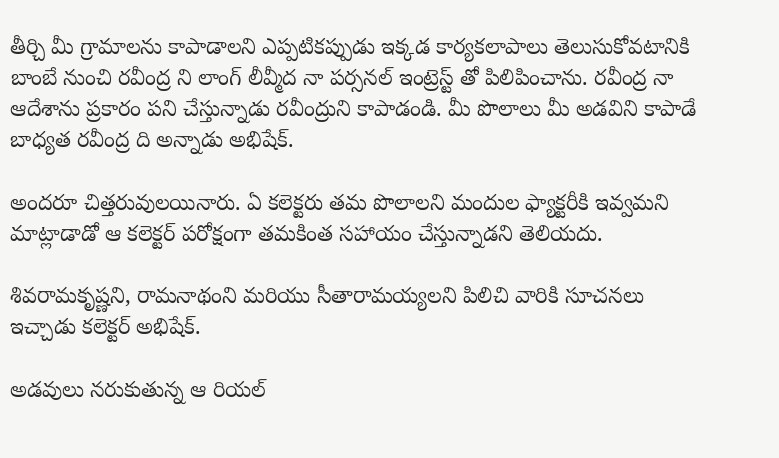తీర్చి మీ గ్రామాలను కాపాడాలని ఎప్పటికప్పుడు ఇక్కడ కార్యకలాపాలు తెలుసుకోవటానికి బాంబే నుంచి రవీంద్ర ని లాంగ్ లీవ్మీద నా పర్సనల్ ఇంట్రెస్ట్ తో పిలిపించాను. రవీంద్ర నా ఆదేశాను ప్రకారం పని చేస్తున్నాడు రవీంద్రుని కాపాడండి. మీ పొలాలు మీ అడవిని కాపాడే బాధ్యత రవీంద్ర ది అన్నాడు అభిషేక్.

అందరూ చిత్తరువులయినారు. ఏ కలెక్టరు తమ పొలాలని మందుల ఫ్యాక్టరీకి ఇవ్వమని మాట్లాడాడో ఆ కలెక్టర్ పరోక్షంగా తమకింత సహాయం చేస్తున్నాడని తెలియదు.

శివరామకృష్ణని, రామనాథంని మరియు సీతారామయ్యలని పిలిచి వారికి సూచనలు ఇచ్చాడు కలెక్టర్ అభిషేక్.

అడవులు నరుకుతున్న ఆ రియల్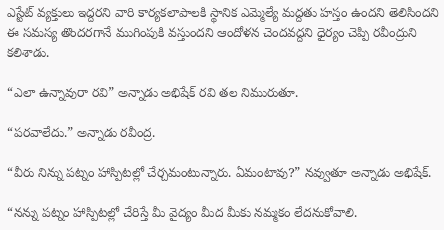ఎస్టేట్ వ్యక్తులు ఇద్దరని వారి కార్యకలాపాలకి స్థానిక ఎమ్మెల్యే మద్దతు హస్తం ఉందని తెలిసిందని ఈ సమస్య తొందరగానే ముగింపుకి వస్తుందని ఆందోళన చెందవద్దని ధైర్యం చెప్పి రవీంద్రుని కలిశాడు.

“ఎలా ఉన్నావురా రవి” అన్నాడు అభిషేక్ రవి తల నిమురుతూ.

“పరవాలేదు.” అన్నాడు రవీంద్ర.

“వీరు నిన్ను పట్నం హాస్పిటల్లో చేర్చమంటున్నారు. ఏమంటావు?” నవ్వుతూ అన్నాడు అభిషేక్.

“నన్ను పట్నం హాస్పిటల్లో చేరిస్తే మీ వైద్యం మీద మీకు నమ్మకం లేదనుకోవాలి.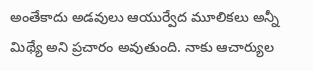అంతేకాదు అడవులు ఆయుర్వేద మూలికలు అన్నీ మిథ్యే అని ప్రచారం అవుతుంది. నాకు ఆచార్యుల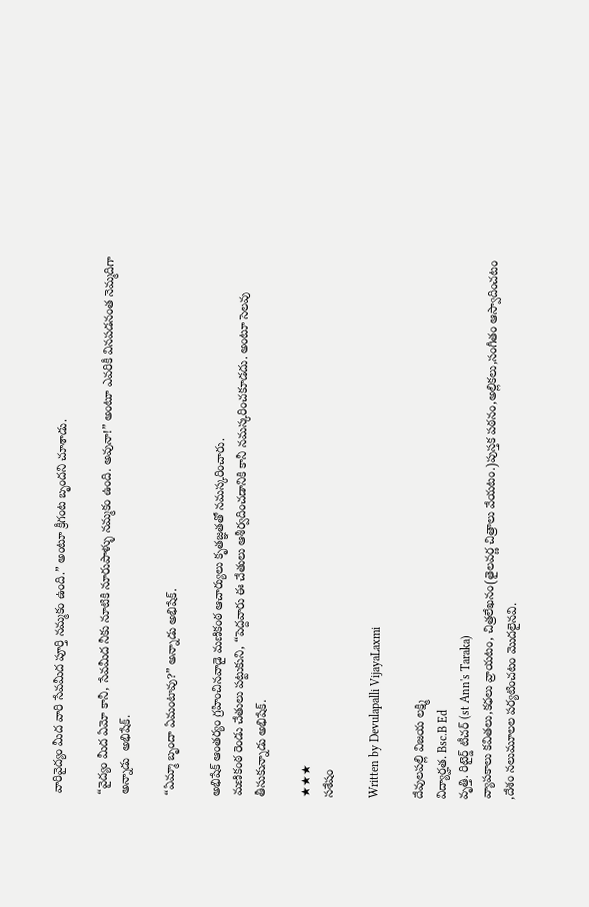వారివైద్యం మీద వారి సేవమీద పూర్తి నమ్మకం ఉంది.” అంటూ క్రీగంట బృందని చూశాడు.

“వైద్యం మీద ఏమో కానీ, సేవమీద నీకు నూటికి నూరుపాళ్ళు నమ్మకం ఉంది. అవునా!” అంటూ ఎవరికీ వినపడనంత నెమ్మదిగా అన్నాడు  అభిషేక్.

“ఏమ్మా బృందా ఏమంటావు?” అన్నాడు అభిషేక్.

అభిషేక్ ఆంతర్యం గ్రహించినవాడై మణికంఠ ఆచార్యులు కృతజ్ఞతతో నమస్కరించారు.
మణికంఠ రెండు చేతులు పట్టుకుని, “పెద్దవారు ఈ చేతులు ఆశీర్వదించడానికి కానీ నమస్కరించకూడదు. అంటూ సెలవు తీసుకున్నాడు అభిషేక్.

★★★
సశేషం

Written by Devulapalli VijayaLaxmi

దేవులపల్లి విజయ లక్ష్మి
విద్యార్హత. Bsc.B Ed
వృత్తి. రిటైర్డ్ టీచర్ (st Ann's Taraka)
వ్యాపకాలు కవితలు,కధలు వ్రాయటం, చిత్రలేఖనం(తైలవర్ణ చిత్రాలు వేయటం.)పుస్తక పఠనం,అల్లికలు,సంగీతం ఆస్వాదించటం ,దేశం నలుమూలల పర్యటించటం మొదలైనవి.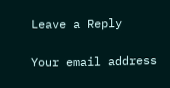Leave a Reply

Your email address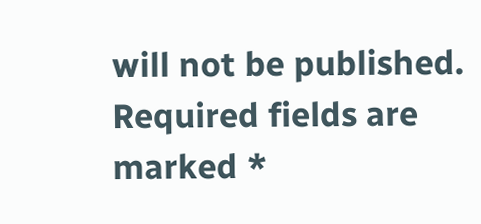will not be published. Required fields are marked *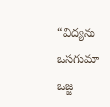“విద్యను ఒసగుమా ఒజ్జ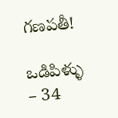గణపతీ!

ఒడిపిళ్ళు – 34